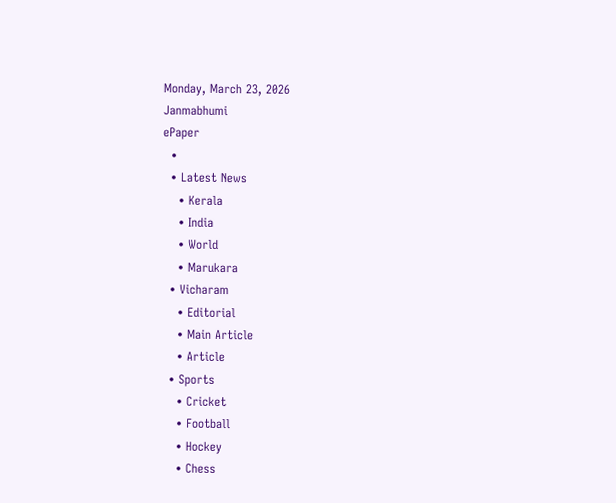Monday, March 23, 2026
Janmabhumi
ePaper
  •
  • Latest News
    • Kerala
    • India
    • World
    • Marukara
  • Vicharam
    • Editorial
    • Main Article
    • Article
  • Sports
    • Cricket
    • Football
    • Hockey
    • Chess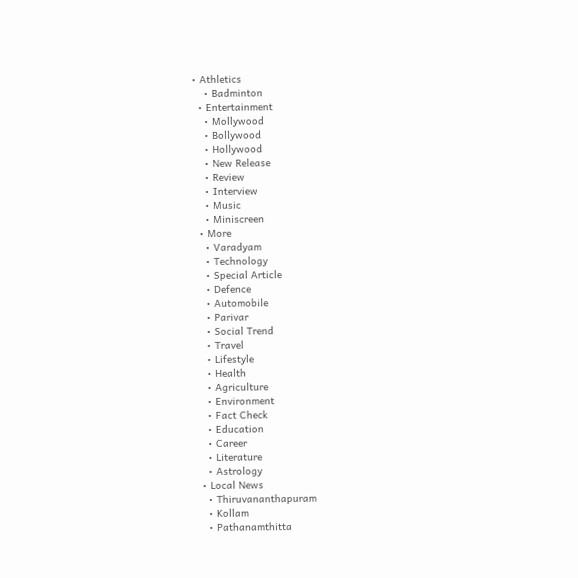• Athletics
    • Badminton
  • Entertainment
    • Mollywood
    • Bollywood
    • Hollywood
    • New Release
    • Review
    • Interview
    • Music
    • Miniscreen
  • More
    • Varadyam
    • Technology
    • Special Article
    • Defence
    • Automobile
    • Parivar
    • Social Trend
    • Travel
    • Lifestyle
    • Health
    • Agriculture
    • Environment
    • Fact Check
    • Education
    • Career
    • Literature
    • Astrology
  • Local News
    • Thiruvananthapuram
    • Kollam
    • Pathanamthitta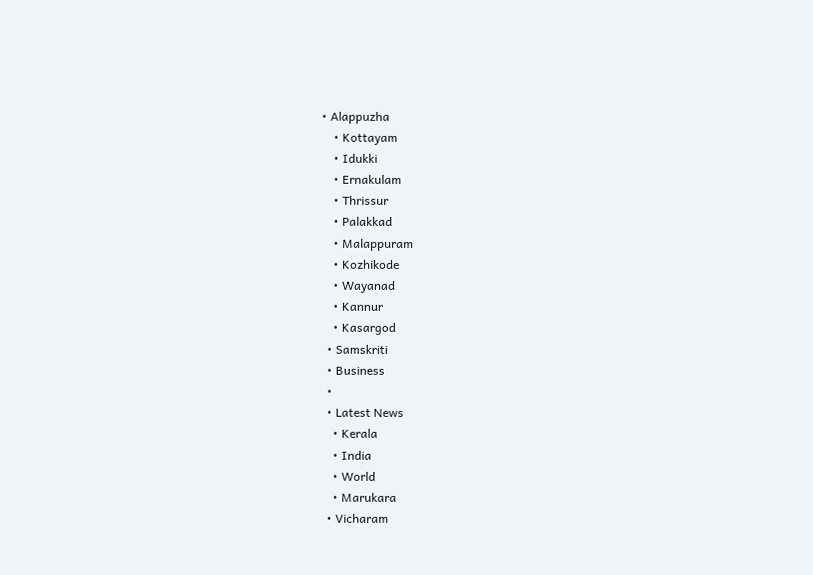• Alappuzha
    • Kottayam
    • Idukki
    • Ernakulam
    • Thrissur
    • Palakkad
    • Malappuram
    • Kozhikode
    • Wayanad
    • Kannur
    • Kasargod
  • Samskriti
  • Business
  •
  • Latest News
    • Kerala
    • India
    • World
    • Marukara
  • Vicharam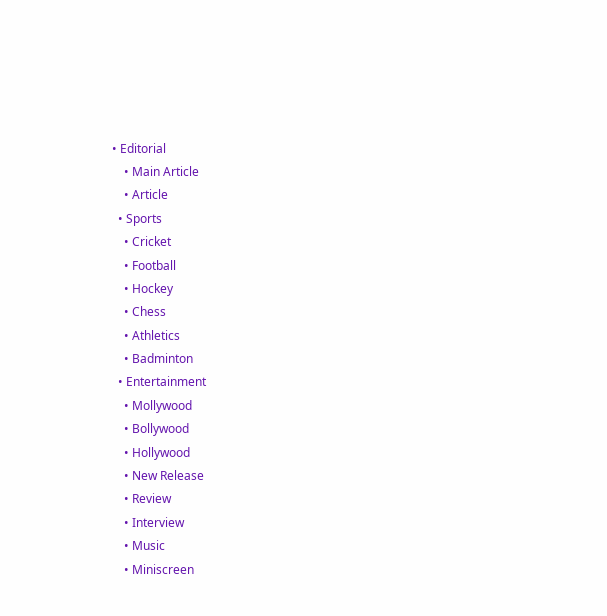• Editorial
    • Main Article
    • Article
  • Sports
    • Cricket
    • Football
    • Hockey
    • Chess
    • Athletics
    • Badminton
  • Entertainment
    • Mollywood
    • Bollywood
    • Hollywood
    • New Release
    • Review
    • Interview
    • Music
    • Miniscreen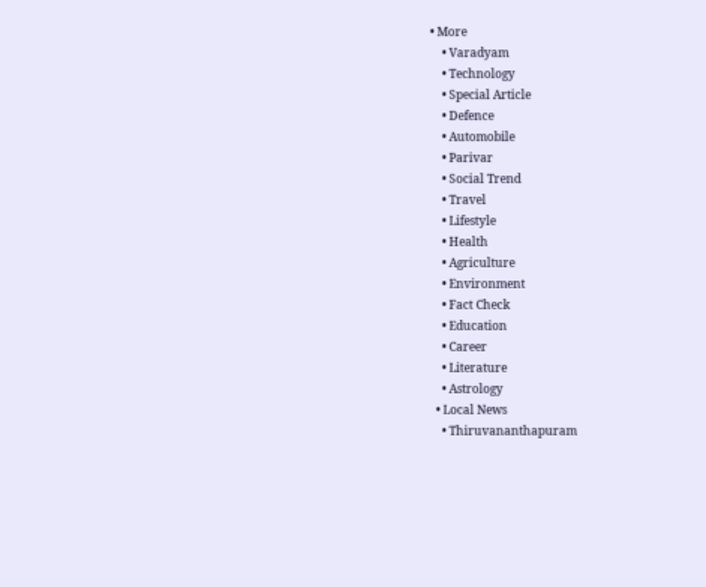• More
    • Varadyam
    • Technology
    • Special Article
    • Defence
    • Automobile
    • Parivar
    • Social Trend
    • Travel
    • Lifestyle
    • Health
    • Agriculture
    • Environment
    • Fact Check
    • Education
    • Career
    • Literature
    • Astrology
  • Local News
    • Thiruvananthapuram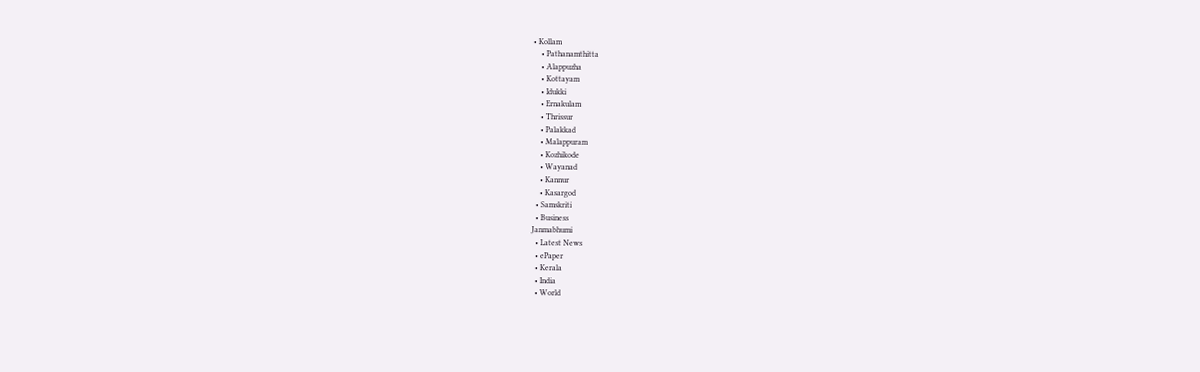• Kollam
    • Pathanamthitta
    • Alappuzha
    • Kottayam
    • Idukki
    • Ernakulam
    • Thrissur
    • Palakkad
    • Malappuram
    • Kozhikode
    • Wayanad
    • Kannur
    • Kasargod
  • Samskriti
  • Business
Janmabhumi
  • Latest News
  • ePaper
  • Kerala
  • India
  • World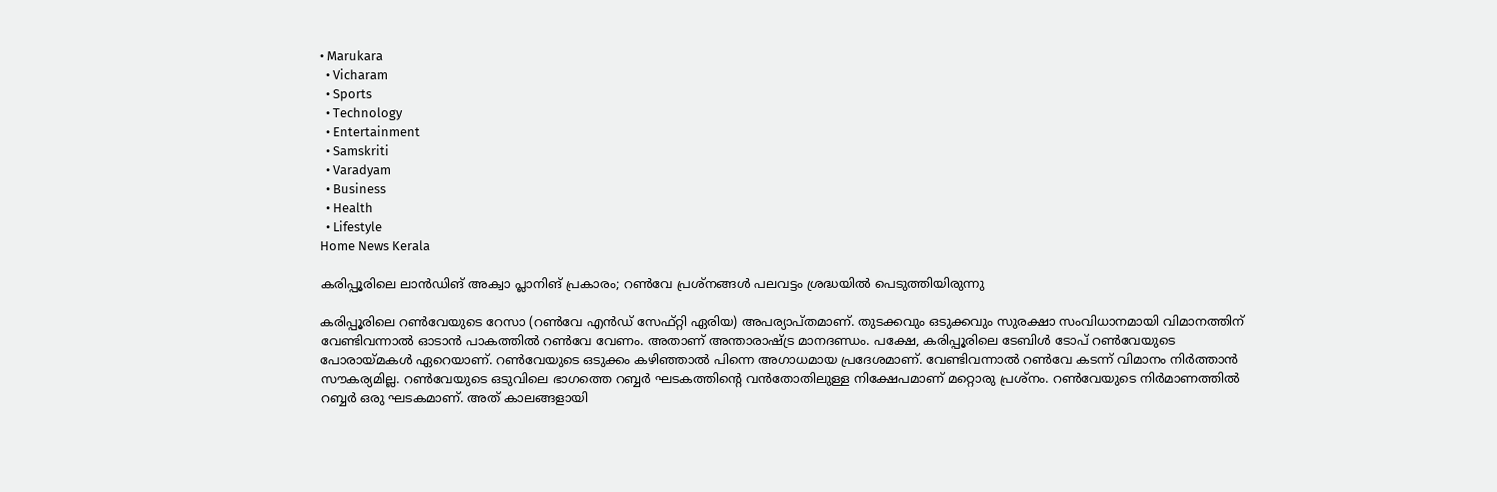• Marukara
  • Vicharam
  • Sports
  • Technology
  • Entertainment
  • Samskriti
  • Varadyam
  • Business
  • Health
  • Lifestyle
Home News Kerala

കരിപ്പൂരിലെ ലാന്‍ഡിങ് അക്വാ പ്ലാനിങ് പ്രകാരം; റണ്‍വേ പ്രശ്‌നങ്ങള്‍ പലവട്ടം ശ്രദ്ധയില്‍ പെടുത്തിയിരുന്നു

കരിപ്പൂരിലെ റണ്‍വേയുടെ റേസാ (റണ്‍വേ എന്‍ഡ് സേഫ്റ്റി ഏരിയ) അപര്യാപ്തമാണ്. തുടക്കവും ഒടുക്കവും സുരക്ഷാ സംവിധാനമായി വിമാനത്തിന് വേണ്ടിവന്നാല്‍ ഓടാന്‍ പാകത്തില്‍ റണ്‍വേ വേണം. അതാണ് അന്താരാഷ്‌ട്ര മാനദണ്ഡം. പക്ഷേ, കരിപ്പൂരിലെ ടേബിള്‍ ടോപ് റണ്‍വേയുടെ പോരായ്‌മകള്‍ ഏറെയാണ്. റണ്‍വേയുടെ ഒടുക്കം കഴിഞ്ഞാല്‍ പിന്നെ അഗാധമായ പ്രദേശമാണ്. വേണ്ടിവന്നാല്‍ റണ്‍വേ കടന്ന് വിമാനം നിര്‍ത്താന്‍ സൗകര്യമില്ല. റണ്‍വേയുടെ ഒടുവിലെ ഭാഗത്തെ റബ്ബര്‍ ഘടകത്തിന്റെ വന്‍തോതിലുള്ള നിക്ഷേപമാണ് മറ്റൊരു പ്രശ്‌നം. റണ്‍വേയുടെ നിര്‍മാണത്തില്‍ റബ്ബര്‍ ഒരു ഘടകമാണ്. അത് കാലങ്ങളായി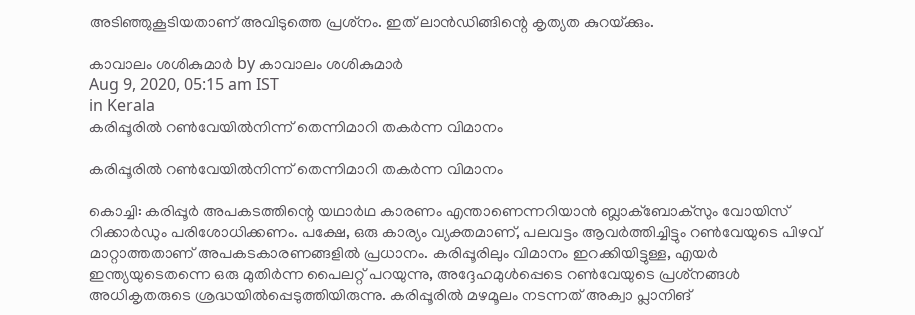അടിഞ്ഞുകൂടിയതാണ് അവിടുത്തെ പ്രശ്‌നം. ഇത് ലാന്‍ഡിങ്ങിന്റെ കൃത്യത കുറയ്‌ക്കും.

കാവാലം ശശികുമാര്‍ by കാവാലം ശശികുമാര്‍
Aug 9, 2020, 05:15 am IST
in Kerala
കരിപ്പൂരില്‍ റണ്‍വേയില്‍നിന്ന് തെന്നിമാറി തകര്‍ന്ന വിമാനം

കരിപ്പൂരില്‍ റണ്‍വേയില്‍നിന്ന് തെന്നിമാറി തകര്‍ന്ന വിമാനം

കൊച്ചി: കരിപ്പൂര്‍ അപകടത്തിന്റെ യഥാര്‍ഥ കാരണം എന്താണെന്നറിയാന്‍ ബ്ലാക്‌ബോക്‌സും വോയിസ് റിക്കാര്‍ഡും പരിശോധിക്കണം. പക്ഷേ, ഒരു കാര്യം വ്യക്തമാണ്, പലവട്ടം ആവര്‍ത്തിച്ചിട്ടും റണ്‍വേയുടെ പിഴവ് മാറ്റാത്തതാണ് അപകടകാരണങ്ങളില്‍ പ്രധാനം. കരിപ്പൂരിലും വിമാനം ഇറക്കിയിട്ടുള്ള, എയര്‍ ഇന്ത്യയുടെതന്നെ ഒരു മുതിര്‍ന്ന പൈലറ്റ് പറയുന്നു, അദ്ദേഹമുള്‍പ്പെടെ റണ്‍വേയുടെ പ്രശ്‌നങ്ങള്‍ അധികൃതരുടെ ശ്രദ്ധയില്‍പ്പെടുത്തിയിരുന്നു. കരിപ്പൂരില്‍ മഴമൂലം നടന്നത് അക്വാ പ്ലാനിങ്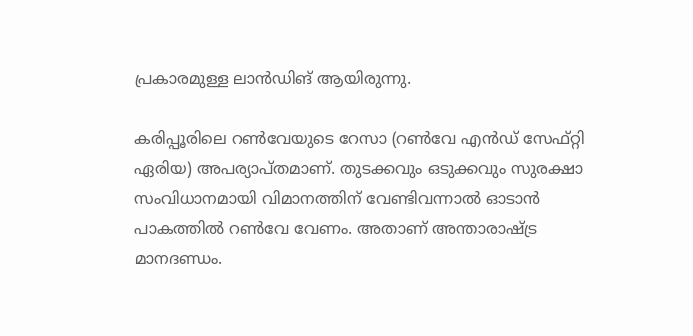പ്രകാരമുള്ള ലാന്‍ഡിങ് ആയിരുന്നു.

കരിപ്പൂരിലെ റണ്‍വേയുടെ റേസാ (റണ്‍വേ എന്‍ഡ് സേഫ്റ്റി ഏരിയ) അപര്യാപ്തമാണ്. തുടക്കവും ഒടുക്കവും സുരക്ഷാ സംവിധാനമായി വിമാനത്തിന് വേണ്ടിവന്നാല്‍ ഓടാന്‍ പാകത്തില്‍ റണ്‍വേ വേണം. അതാണ് അന്താരാഷ്‌ട്ര മാനദണ്ഡം.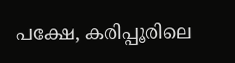പക്ഷേ, കരിപ്പൂരിലെ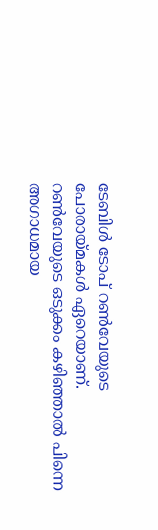ടേബിള്‍ ടോപ് റണ്‍വേയുടെ പോരായ്‌മകള്‍ ഏറെയാണ്. റണ്‍വേയുടെ ഒടുക്കം കഴിഞ്ഞാല്‍ പിന്നെ അഗാധമായ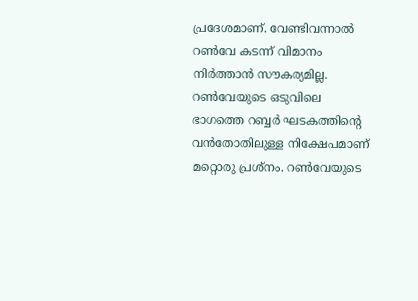പ്രദേശമാണ്. വേണ്ടിവന്നാല്‍ റണ്‍വേ കടന്ന് വിമാനം നിര്‍ത്താന്‍ സൗകര്യമില്ല. റണ്‍വേയുടെ ഒടുവിലെ ഭാഗത്തെ റബ്ബര്‍ ഘടകത്തിന്റെ വന്‍തോതിലുള്ള നിക്ഷേപമാണ് മറ്റൊരു പ്രശ്‌നം. റണ്‍വേയുടെ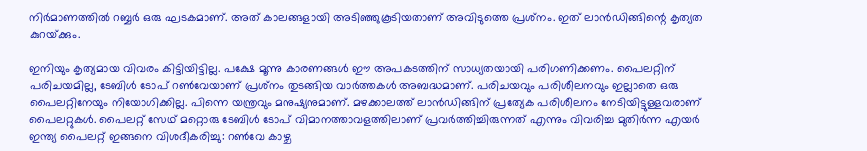നിര്‍മാണത്തില്‍ റബ്ബര്‍ ഒരു ഘടകമാണ്. അത് കാലങ്ങളായി അടിഞ്ഞുകൂടിയതാണ് അവിടുത്തെ പ്രശ്‌നം. ഇത് ലാന്‍ഡിങ്ങിന്റെ കൃത്യത കുറയ്‌ക്കും.

ഇനിയും കൃത്യമായ വിവരം കിട്ടിയിട്ടില്ല. പക്ഷേ മൂന്നു കാരണങ്ങള്‍ ഈ അപകടത്തിന് സാധ്യതയായി പരിഗണിക്കണം. പൈലറ്റിന് പരിചയമില്ല, ടേബിള്‍ ടോപ് റണ്‍വേയാണ് പ്രശ്‌നം തുടങ്ങിയ വാര്‍ത്തകള്‍ അബദ്ധമാണ്. പരിചയവും പരിശീലനവും ഇല്ലാതെ ഒരു പൈലറ്റിനേയും നിയോഗിക്കില്ല. പിന്നെ യന്ത്രവും മനുഷ്യനുമാണ്. മഴക്കാലത്ത് ലാന്‍ഡിങ്ങിന് പ്രത്യേക പരിശീലനം നേടിയിട്ടുള്ളവരാണ് പൈലറ്റുകള്‍. പൈലറ്റ് സേഥ് മറ്റൊരു ടേബിള്‍ ടോപ് വിമാനത്താവളത്തിലാണ് പ്രവര്‍ത്തിച്ചിരുന്നത് എന്നും വിവരിച്ച മുതിര്‍ന്ന എയര്‍ ഇന്ത്യ പൈലറ്റ് ഇങ്ങനെ വിശദീകരിച്ചു: റണ്‍വേ കാഴ്ച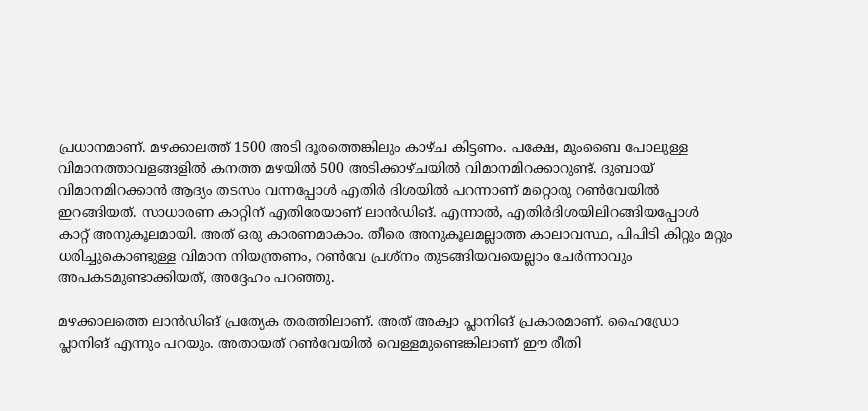പ്രധാനമാണ്. മഴക്കാലത്ത് 1500 അടി ദൂരത്തെങ്കിലും കാഴ്ച കിട്ടണം. പക്ഷേ, മുംബൈ പോലുള്ള വിമാനത്താവളങ്ങളില്‍ കനത്ത മഴയില്‍ 500 അടിക്കാഴ്ചയില്‍ വിമാനമിറക്കാറുണ്ട്. ദുബായ് വിമാനമിറക്കാന്‍ ആദ്യം തടസം വന്നപ്പോള്‍ എതിര്‍ ദിശയില്‍ പറന്നാണ് മറ്റൊരു റണ്‍വേയില്‍ ഇറങ്ങിയത്. സാധാരണ കാറ്റിന് എതിരേയാണ് ലാന്‍ഡിങ്. എന്നാല്‍, എതിര്‍ദിശയിലിറങ്ങിയപ്പോള്‍ കാറ്റ് അനുകൂലമായി. അത് ഒരു കാരണമാകാം. തീരെ അനുകൂലമല്ലാത്ത കാലാവസ്ഥ, പിപിടി കിറ്റും മറ്റും ധരിച്ചുകൊണ്ടുള്ള വിമാന നിയന്ത്രണം, റണ്‍വേ പ്രശ്‌നം തുടങ്ങിയവയെല്ലാം ചേര്‍ന്നാവും അപകടമുണ്ടാക്കിയത്, അദ്ദേഹം പറഞ്ഞു.

മഴക്കാലത്തെ ലാന്‍ഡിങ് പ്രത്യേക തരത്തിലാണ്. അത് അക്വാ പ്ലാനിങ് പ്രകാരമാണ്. ഹൈഡ്രോ പ്ലാനിങ് എന്നും പറയും. അതായത് റണ്‍വേയില്‍ വെള്ളമുണ്ടെങ്കിലാണ് ഈ രീതി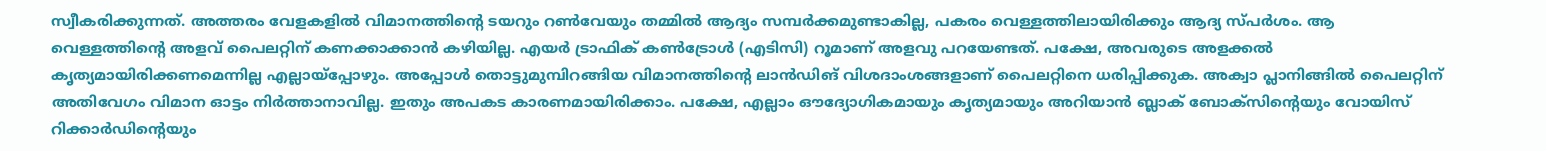സ്വീകരിക്കുന്നത്. അത്തരം വേളകളില്‍ വിമാനത്തിന്റെ ടയറും റണ്‍വേയും തമ്മില്‍ ആദ്യം സമ്പര്‍ക്കമുണ്ടാകില്ല, പകരം വെള്ളത്തിലായിരിക്കും ആദ്യ സ്പര്‍ശം. ആ വെള്ളത്തിന്റെ അളവ് പൈലറ്റിന് കണക്കാക്കാന്‍ കഴിയില്ല. എയര്‍ ട്രാഫിക് കണ്‍ട്രോള്‍ (എടിസി) റൂമാണ് അളവു പറയേണ്ടത്. പക്ഷേ, അവരുടെ അളക്കല്‍ കൃത്യമായിരിക്കണമെന്നില്ല എല്ലായ്‌പ്പോഴും. അപ്പോള്‍ തൊട്ടുമുമ്പിറങ്ങിയ വിമാനത്തിന്റെ ലാന്‍ഡിങ് വിശദാംശങ്ങളാണ് പൈലറ്റിനെ ധരിപ്പിക്കുക. അക്വാ പ്ലാനിങ്ങില്‍ പൈലറ്റിന് അതിവേഗം വിമാന ഓട്ടം നിര്‍ത്താനാവില്ല. ഇതും അപകട കാരണമായിരിക്കാം. പക്ഷേ, എല്ലാം ഔദ്യോഗികമായും കൃത്യമായും അറിയാന്‍ ബ്ലാക് ബോക്‌സിന്റെയും വോയിസ് റിക്കാര്‍ഡിന്റെയും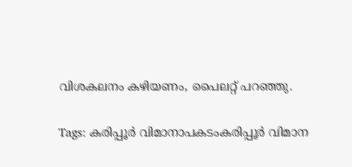വിശകലനം കഴിയണം, പൈലറ്റ് പറഞ്ഞു.

Tags: കരിപ്പൂര്‍ വിമാനാപകടംകരിപ്പൂര്‍ വിമാന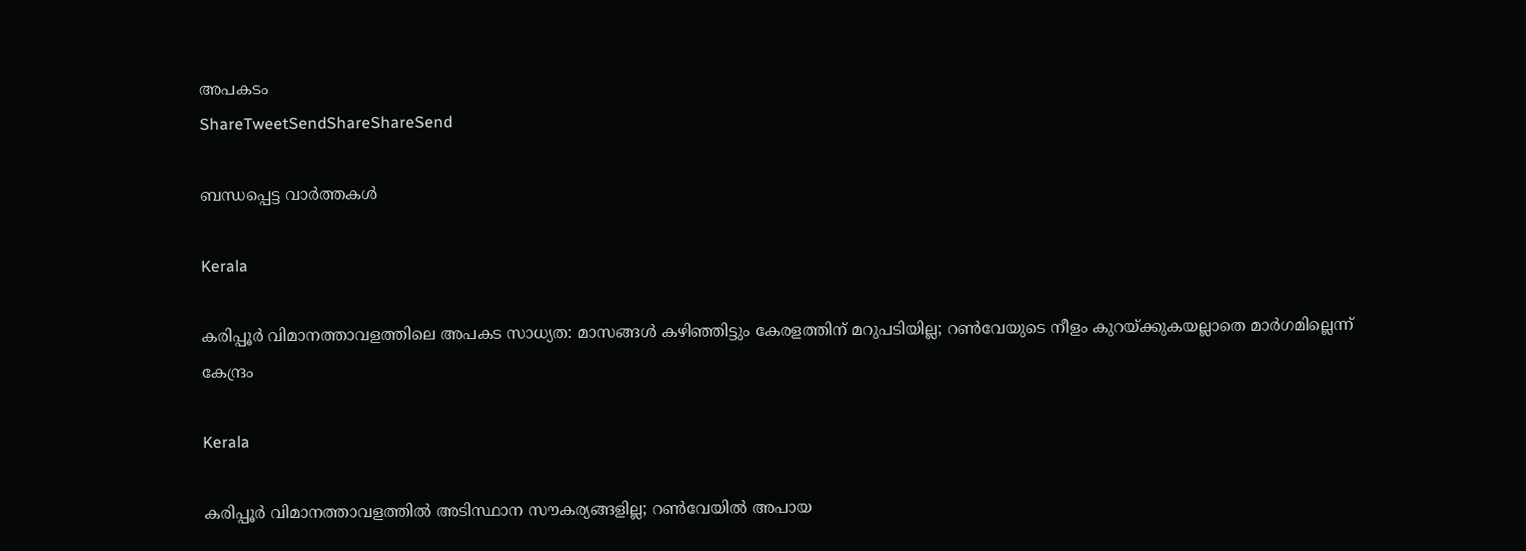അപകടം
ShareTweetSendShareShareSend

ബന്ധപ്പെട്ട വാര്‍ത്തകള്‍

Kerala

കരിപ്പൂര്‍ വിമാനത്താവളത്തിലെ അപകട സാധ്യത: മാസങ്ങള്‍ കഴിഞ്ഞിട്ടും കേരളത്തിന് മറുപടിയില്ല; റണ്‍വേയുടെ നീളം കുറയ്‌ക്കുകയല്ലാതെ മാര്‍ഗമില്ലെന്ന് കേന്ദ്രം

Kerala

കരിപ്പൂര്‍ വിമാനത്താവളത്തില്‍ അടിസ്ഥാന സൗകര്യങ്ങളില്ല; റണ്‍വേയില്‍ അപായ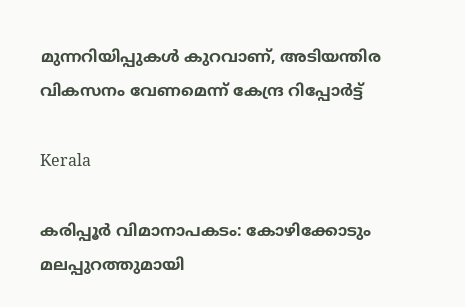മുന്നറിയിപ്പുകള്‍ കുറവാണ്, അടിയന്തിര വികസനം വേണമെന്ന് കേന്ദ്ര റിപ്പോര്‍ട്ട്

Kerala

കരിപ്പൂര്‍ വിമാനാപകടം: കോഴിക്കോടും മലപ്പുറത്തുമായി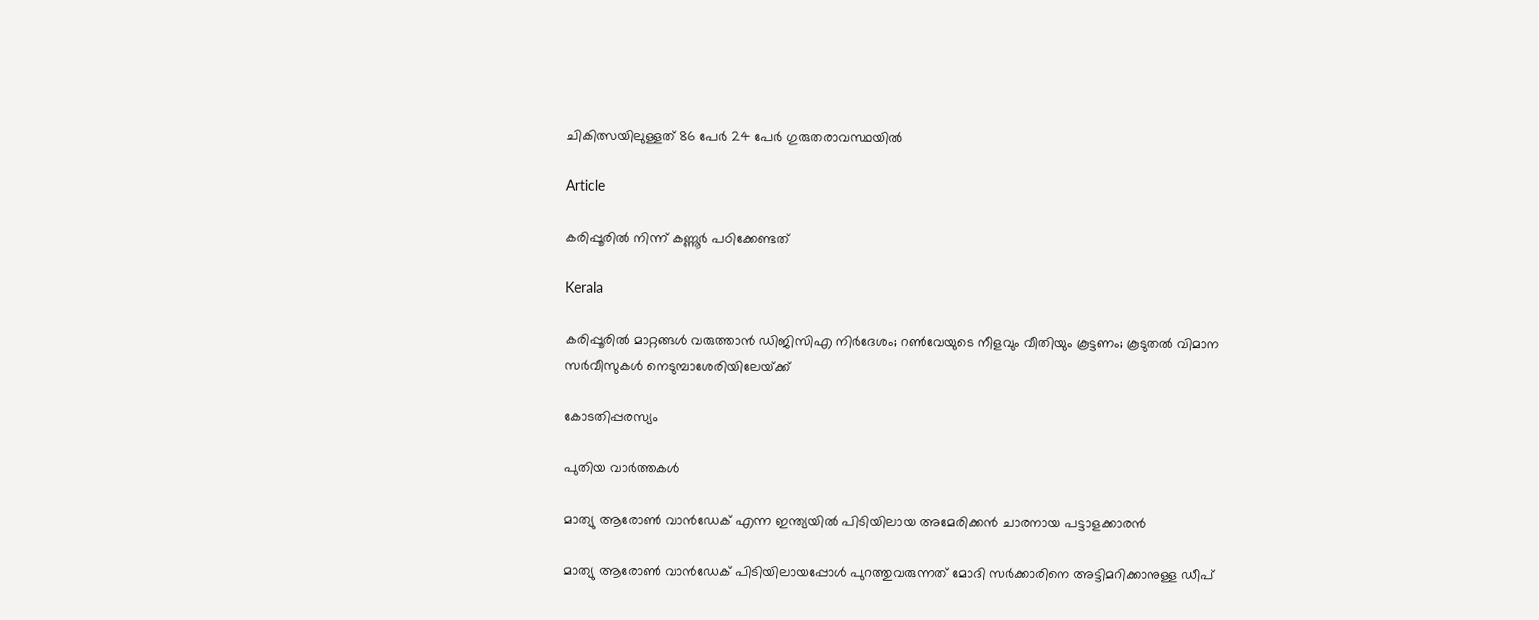ചികിത്സയിലുള്ളത് 86 പേര്‍ 24 പേര്‍ ഗുരുതരാവസ്ഥയില്‍

Article

കരിപ്പൂരില്‍ നിന്ന് കണ്ണൂര്‍ പഠിക്കേണ്ടത്

Kerala

കരിപ്പൂരില്‍ മാറ്റങ്ങള്‍ വരുത്താന്‍ ഡിജിസിഎ നിര്‍ദേശം; റണ്‍വേയുടെ നീളവും വീതിയും കൂട്ടണം; കൂടുതല്‍ വിമാന സര്‍വീസുകള്‍ നെടുമ്പാശേരിയിലേയ്‌ക്ക്

കോടതിപ്പരസ്യം

പുതിയ വാര്‍ത്തകള്‍

മാത്യു ആരോണ്‍ വാന്‍ഡേക് എന്ന ഇന്ത്യയില്‍ പിടിയിലായ അമേരിക്കന്‍ ചാരനായ പട്ടാളക്കാരന്‍

മാത്യു ആരോണ്‍ വാന്‍ഡേക് പിടിയിലായപ്പോള്‍ പുറത്തുവരുന്നത് മോദി സര്‍ക്കാരിനെ അട്ടിമറിക്കാനുള്ള ഡീപ്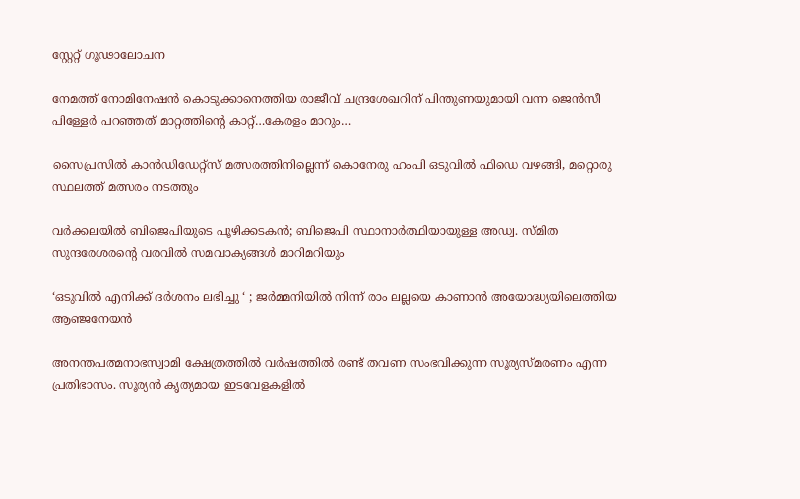സ്റ്റേറ്റ് ഗൂഢാലോചന

നേമത്ത് നോമിനേഷന്‍ കൊടുക്കാനെത്തിയ രാജീവ് ചന്ദ്രശേഖറിന് പിന്തുണയുമായി വന്ന ജെന്‍സീ പിള്ളേര്‍ പറഞ്ഞത് മാറ്റത്തിന്റെ കാറ്റ്…കേരളം മാറും…

സൈപ്രസില്‍ കാന്‍ഡിഡേറ്റ്സ് മത്സരത്തിനില്ലെന്ന് കൊനേരു ഹംപി ഒടുവില്‍ ഫിഡെ വഴങ്ങി, മറ്റൊരു സ്ഥലത്ത് മത്സരം നടത്തും

വർക്കലയില്‍ ബിജെപിയുടെ പൂഴിക്കടകന്‍; ബിജെപി സ്ഥാനാർത്ഥിയായുള്ള അഡ്വ. സ്മിത സുന്ദരേശരന്റെ വരവില്‍ സമവാക്യങ്ങള്‍ മാറിമറിയും

‘ഒടുവിൽ എനിക്ക് ദർശനം ലഭിച്ചു ‘ ; ജർമ്മനിയിൽ നിന്ന് രാം ലല്ലയെ കാണാൻ അയോദ്ധ്യയിലെത്തിയ ആഞ്ജനേയൻ

അനന്തപത്മനാഭസ്വാമി ക്ഷേത്രത്തില്‍ വര്‍ഷത്തില്‍ രണ്ട് തവണ സംഭവിക്കുന്ന സൂര്യസ്മരണം എന്ന പ്രതിഭാസം. സൂര്യന്‍ കൃത്യമായ ഇടവേളകളില്‍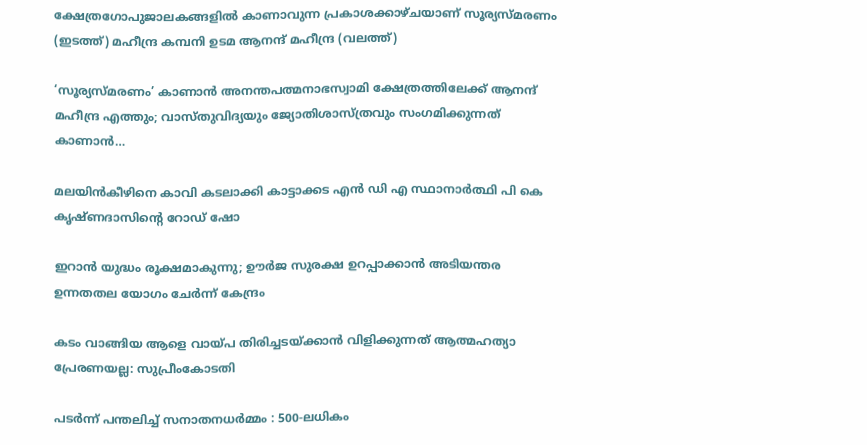ക്ഷേത്രഗോപുജാലകങ്ങളില്‍ കാണാവുന്ന പ്രകാശക്കാഴ്ചയാണ് സൂര്യസ്മരണം (ഇടത്ത്) മഹീന്ദ്ര കമ്പനി ഉടമ ആനന്ദ് മഹീന്ദ്ര (വലത്ത്)

‘സൂര്യസ്മരണം’ കാണാന്‍ അനന്തപത്മനാഭസ്വാമി ക്ഷേത്രത്തിലേക്ക് ആനന്ദ് മഹീന്ദ്ര എത്തും; വാസ്തുവിദ്യയും ജ്യോതിശാസ്ത്രവും സംഗമിക്കുന്നത് കാണാന്‍…

മലയിന്‍കീഴിനെ കാവി കടലാക്കി കാട്ടാക്കട എന്‍ ഡി എ സ്ഥാനാര്‍ത്ഥി പി കെ കൃഷ്ണദാസിന്റെ റോഡ് ഷോ

ഇറാന്‍ യുദ്ധം രൂക്ഷമാകുന്നു; ഊർജ സുരക്ഷ ഉറപ്പാക്കാൻ അടിയന്തര ഉന്നതതല യോഗം ചേർന്ന് കേന്ദ്രം

കടം വാങ്ങിയ ആളെ വായ്‌പ തിരിച്ചടയ്‌ക്കാൻ വിളിക്കുന്നത് ആത്മഹത്യാ പ്രേരണയല്ല: സുപ്രീംകോടതി

പടർന്ന് പന്തലിച്ച് സനാതനധർമ്മം : 500-ലധികം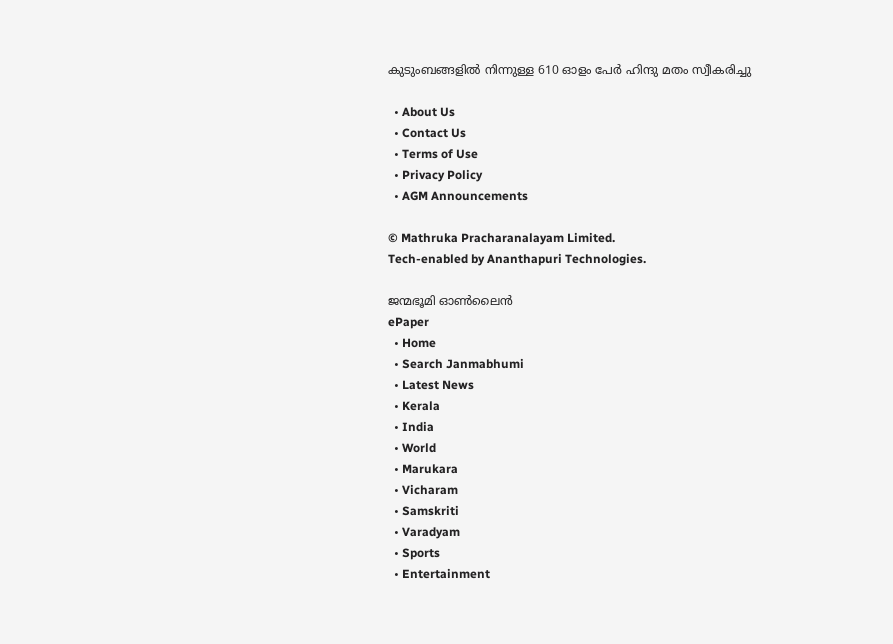കുടുംബങ്ങളിൽ നിന്നുള്ള 610 ഓളം പേർ ഹിന്ദു മതം സ്വീകരിച്ചു

  • About Us
  • Contact Us
  • Terms of Use
  • Privacy Policy
  • AGM Announcements

© Mathruka Pracharanalayam Limited.
Tech-enabled by Ananthapuri Technologies.

ജന്മഭൂമി ഓണ്‍ലൈന്‍
ePaper
  • Home
  • Search Janmabhumi
  • Latest News
  • Kerala
  • India
  • World
  • Marukara
  • Vicharam
  • Samskriti
  • Varadyam
  • Sports
  • Entertainment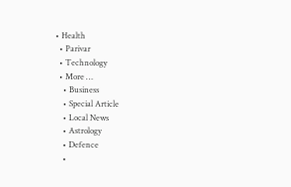• Health
  • Parivar
  • Technology
  • More …
    • Business
    • Special Article
    • Local News
    • Astrology
    • Defence
    •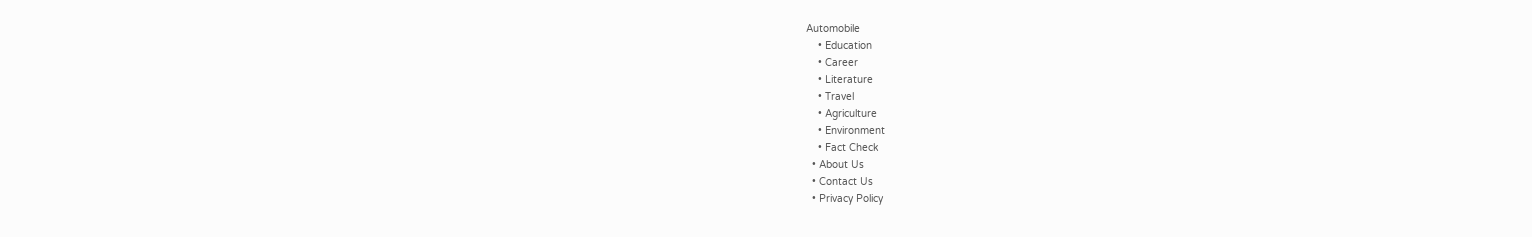Automobile
    • Education
    • Career
    • Literature
    • Travel
    • Agriculture
    • Environment
    • Fact Check
  • About Us
  • Contact Us
  • Privacy Policy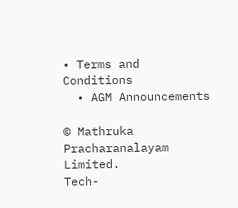• Terms and Conditions
  • AGM Announcements

© Mathruka Pracharanalayam Limited.
Tech-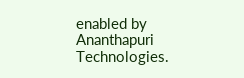enabled by Ananthapuri Technologies.